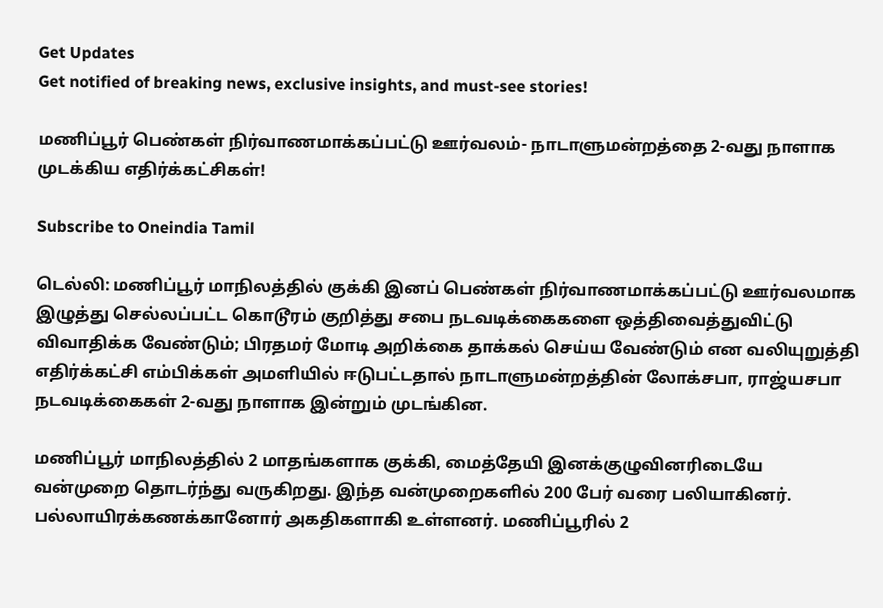Get Updates
Get notified of breaking news, exclusive insights, and must-see stories!

மணிப்பூர் பெண்கள் நிர்வாணமாக்கப்பட்டு ஊர்வலம்- நாடாளுமன்றத்தை 2-வது நாளாக முடக்கிய எதிர்க்கட்சிகள்!

Subscribe to Oneindia Tamil

டெல்லி: மணிப்பூர் மாநிலத்தில் குக்கி இனப் பெண்கள் நிர்வாணமாக்கப்பட்டு ஊர்வலமாக இழுத்து செல்லப்பட்ட கொடூரம் குறித்து சபை நடவடிக்கைகளை ஒத்திவைத்துவிட்டு விவாதிக்க வேண்டும்; பிரதமர் மோடி அறிக்கை தாக்கல் செய்ய வேண்டும் என வலியுறுத்தி எதிர்க்கட்சி எம்பிக்கள் அமளியில் ஈடுபட்டதால் நாடாளுமன்றத்தின் லோக்சபா, ராஜ்யசபா நடவடிக்கைகள் 2-வது நாளாக இன்றும் முடங்கின.

மணிப்பூர் மாநிலத்தில் 2 மாதங்களாக குக்கி, மைத்தேயி இனக்குழுவினரிடையே வன்முறை தொடர்ந்து வருகிறது. இந்த வன்முறைகளில் 200 பேர் வரை பலியாகினர். பல்லாயிரக்கணக்கானோர் அகதிகளாகி உள்ளனர். மணிப்பூரில் 2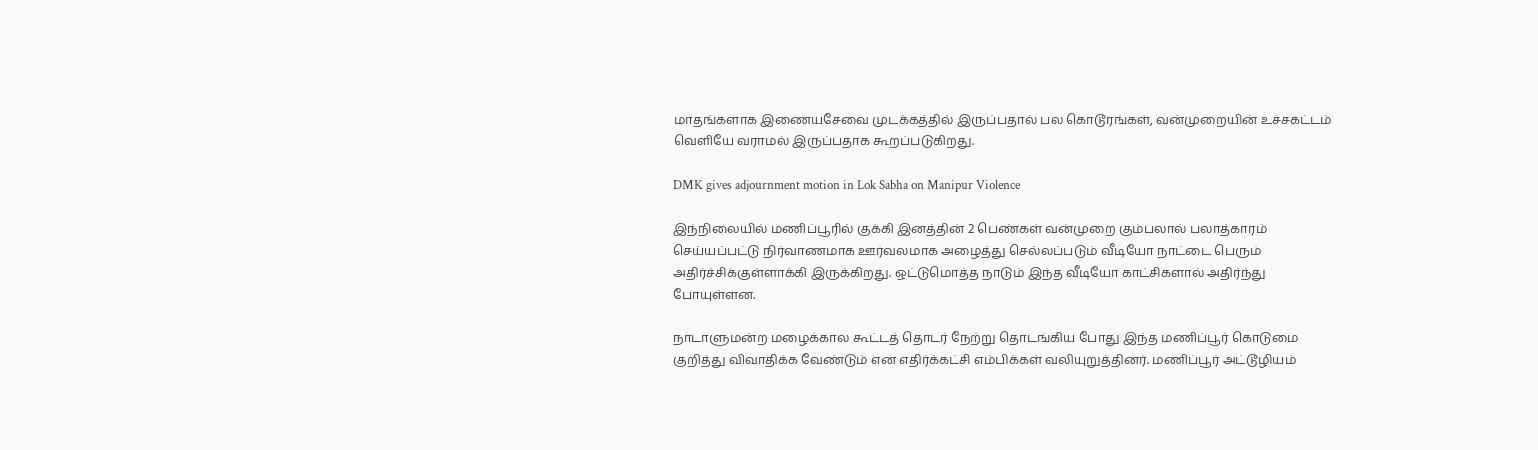மாதங்களாக இணையசேவை முடக்கத்தில் இருப்பதால் பல கொடூரங்கள், வன்முறையின் உச்சகட்டம் வெளியே வராமல் இருப்பதாக கூறப்படுகிறது.

DMK gives adjournment motion in Lok Sabha on Manipur Violence

இந்நிலையில் மணிப்பூரில் குக்கி இனத்தின் 2 பெண்கள் வன்முறை கும்பலால் பலாத்காரம் செய்யப்பட்டு நிர்வாணமாக ஊர்வலமாக அழைத்து செல்லப்படும் வீடியோ நாட்டை பெரும் அதிர்ச்சிக்குள்ளாக்கி இருக்கிறது. ஒட்டுமொத்த நாடும் இந்த வீடியோ காட்சிகளால் அதிர்ந்து போயுள்ளன.

நாடாளுமன்ற மழைக்கால கூட்டத் தொடர் நேற்று தொடங்கிய போது இந்த மணிப்பூர் கொடுமை குறித்து விவாதிக்க வேண்டும் என எதிர்க்கட்சி எம்பிக்கள் வலியுறுத்தினர். மணிப்பூர் அட்டூழியம்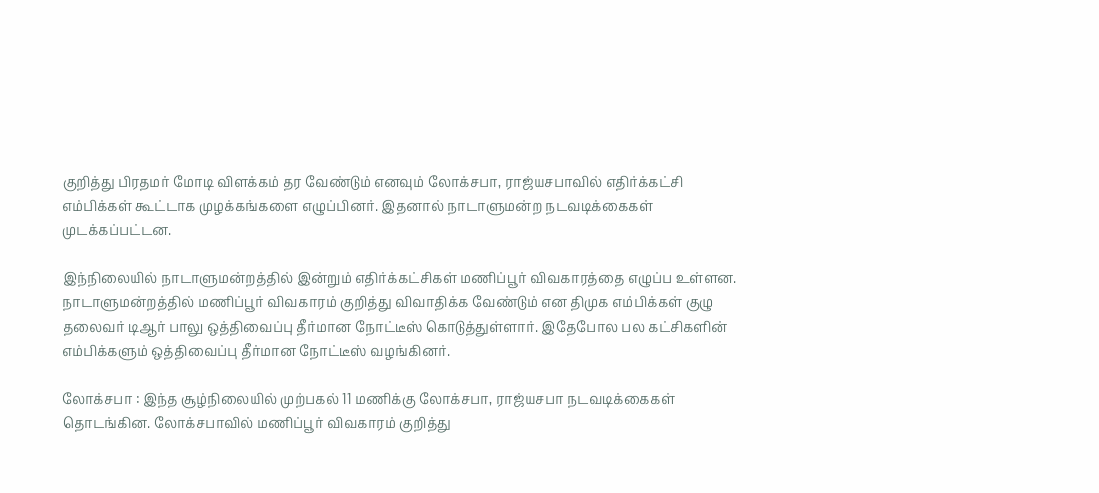குறித்து பிரதமர் மோடி விளக்கம் தர வேண்டும் எனவும் லோக்சபா, ராஜ்யசபாவில் எதிர்க்கட்சி எம்பிக்கள் கூட்டாக முழக்கங்களை எழுப்பினர். இதனால் நாடாளுமன்ற நடவடிக்கைகள் முடக்கப்பட்டன.

இந்நிலையில் நாடாளுமன்றத்தில் இன்றும் எதிர்க்கட்சிகள் மணிப்பூர் விவகாரத்தை எழுப்ப உள்ளன. நாடாளுமன்றத்தில் மணிப்பூர் விவகாரம் குறித்து விவாதிக்க வேண்டும் என திமுக எம்பிக்கள் குழு தலைவர் டிஆர் பாலு ஒத்திவைப்பு தீர்மான நோட்டீஸ் கொடுத்துள்ளார். இதேபோல பல கட்சிகளின் எம்பிக்களும் ஒத்திவைப்பு தீர்மான நோட்டீஸ் வழங்கினர்.

லோக்சபா : இந்த சூழ்நிலையில் முற்பகல் 11 மணிக்கு லோக்சபா, ராஜ்யசபா நடவடிக்கைகள் தொடங்கின. லோக்சபாவில் மணிப்பூர் விவகாரம் குறித்து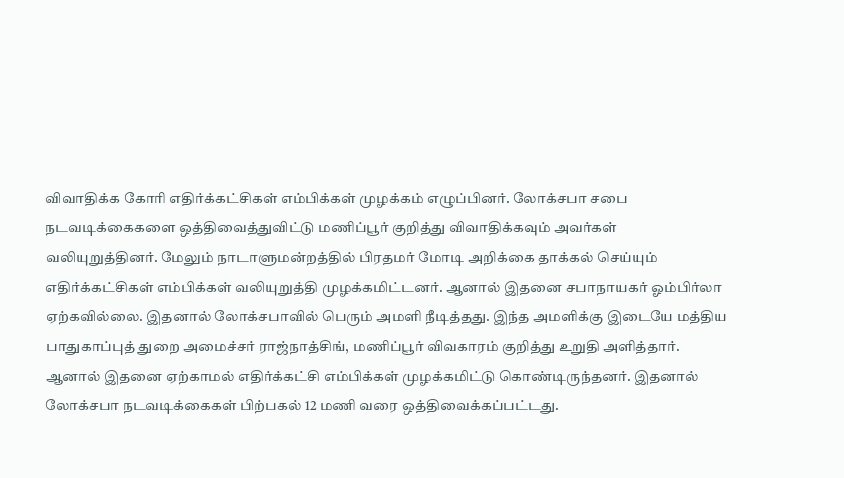விவாதிக்க கோரி எதிர்க்கட்சிகள் எம்பிக்கள் முழக்கம் எழுப்பினர். லோக்சபா சபை நடவடிக்கைகளை ஒத்திவைத்துவிட்டு மணிப்பூர் குறித்து விவாதிக்கவும் அவர்கள் வலியுறுத்தினர். மேலும் நாடாளுமன்றத்தில் பிரதமர் மோடி அறிக்கை தாக்கல் செய்யும் எதிர்க்கட்சிகள் எம்பிக்கள் வலியுறுத்தி முழக்கமிட்டனர். ஆனால் இதனை சபாநாயகர் ஓம்பிர்லா ஏற்கவில்லை. இதனால் லோக்சபாவில் பெரும் அமளி நீடித்தது. இந்த அமளிக்கு இடையே மத்திய பாதுகாப்புத் துறை அமைச்சர் ராஜ்நாத்சிங், மணிப்பூர் விவகாரம் குறித்து உறுதி அளித்தார். ஆனால் இதனை ஏற்காமல் எதிர்க்கட்சி எம்பிக்கள் முழக்கமிட்டு கொண்டிருந்தனர். இதனால் லோக்சபா நடவடிக்கைகள் பிற்பகல் 12 மணி வரை ஒத்திவைக்கப்பட்டது.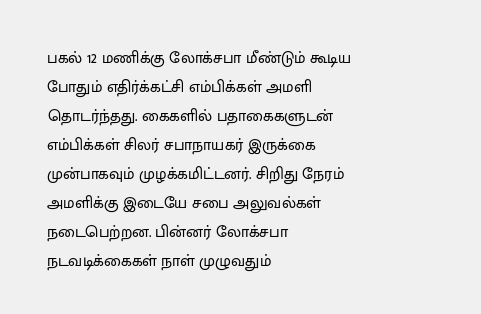பகல் 12 மணிக்கு லோக்சபா மீண்டும் கூடிய போதும் எதிர்க்கட்சி எம்பிக்கள் அமளி தொடர்ந்தது. கைகளில் பதாகைகளுடன் எம்பிக்கள் சிலர் சபாநாயகர் இருக்கை முன்பாகவும் முழக்கமிட்டனர். சிறிது நேரம் அமளிக்கு இடையே சபை அலுவல்கள் நடைபெற்றன. பின்னர் லோக்சபா நடவடிக்கைகள் நாள் முழுவதும்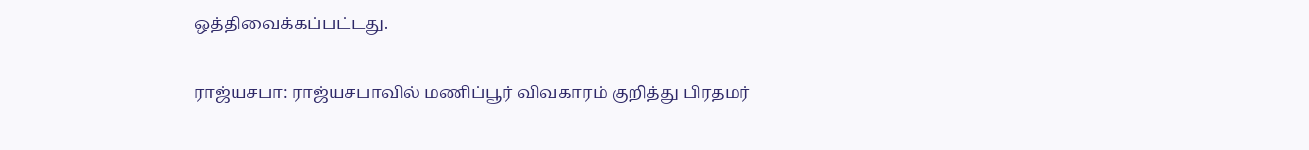ஒத்திவைக்கப்பட்டது.

ராஜ்யசபா: ராஜ்யசபாவில் மணிப்பூர் விவகாரம் குறித்து பிரதமர்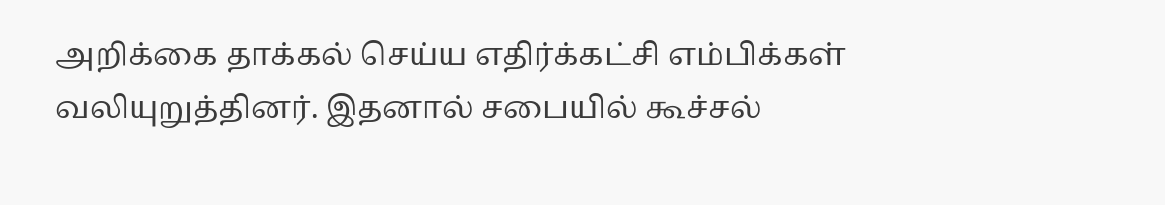அறிக்கை தாக்கல் செய்ய எதிர்க்கட்சி எம்பிக்கள் வலியுறுத்தினர். இதனால் சபையில் கூச்சல்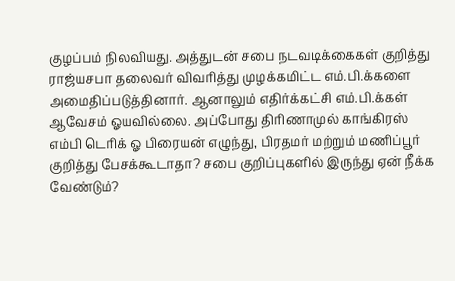குழப்பம் நிலவியது. அத்துடன் சபை நடவடிக்கைகள் குறித்து ராஜ்யசபா தலைவர் விவரித்து முழக்கமிட்ட எம்.பி.க்களை அமைதிப்படுத்தினார். ஆனாலும் எதிர்க்கட்சி எம்.பி.க்கள் ஆவேசம் ஓயவில்லை. அப்போது திரிணாமுல் காங்கிரஸ் எம்பி டெரிக் ஓ பிரையன் எழுந்து, பிரதமர் மற்றும் மணிப்பூர் குறித்து பேசக்கூடாதா? சபை குறிப்புகளில் இருந்து ஏன் நீக்க வேண்டும்?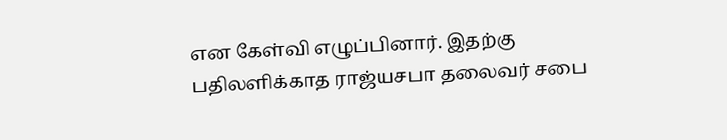என கேள்வி எழுப்பினார். இதற்கு பதிலளிக்காத ராஜ்யசபா தலைவர் சபை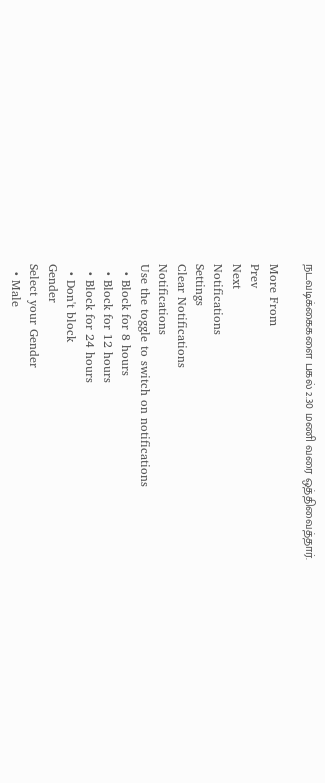நடவடிக்கைகளை பகல் 2.30 மணி வரை ஒத்திவைத்தார்.

More From
Prev
Next
Notifications
Settings
Clear Notifications
Notifications
Use the toggle to switch on notifications
  • Block for 8 hours
  • Block for 12 hours
  • Block for 24 hours
  • Don't block
Gender
Select your Gender
  • Male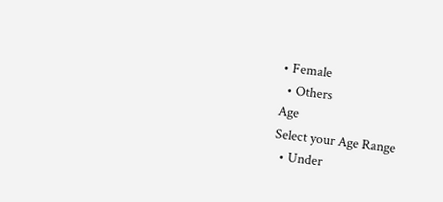• Female
  • Others
Age
Select your Age Range
  • Under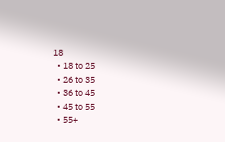18
  • 18 to 25
  • 26 to 35
  • 36 to 45
  • 45 to 55
  • 55+